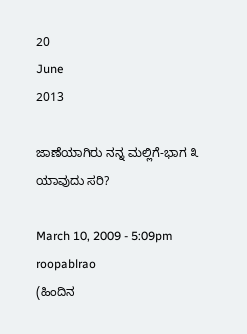20
June
2013

ಜಾಣೆಯಾಗಿರು ನನ್ನ ಮಲ್ಲಿಗೆ-ಭಾಗ ೩ ಯಾವುದು ಸರಿ?

March 10, 2009 - 5:09pm
roopablrao
(ಹಿಂದಿನ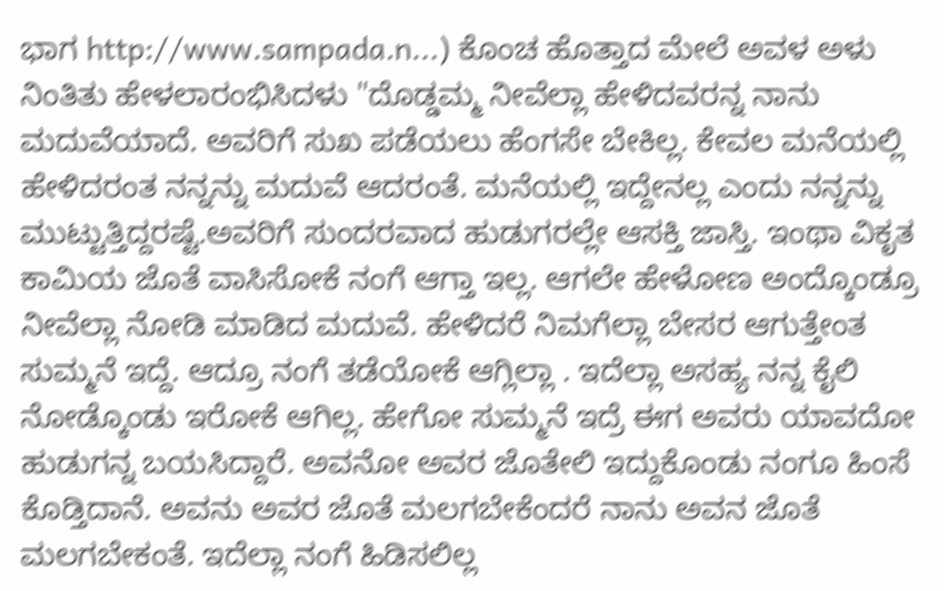ಭಾಗ http://www.sampada.n...) ಕೊಂಚ ಹೊತ್ತಾದ ಮೇಲೆ ಅವಳ ಅಳು ನಿಂತಿತು ಹೇಳಲಾರಂಭಿಸಿದಳು "ದೊಡ್ಡಮ್ಮ ನೀವೆಲ್ಲಾ ಹೇಳಿದವರನ್ನ ನಾನು ಮದುವೆಯಾದೆ. ಅವರಿಗೆ ಸುಖ ಪಡೆಯಲು ಹೆಂಗಸೇ ಬೇಕಿಲ್ಲ. ಕೇವಲ ಮನೆಯಲ್ಲಿ ಹೇಳಿದರಂತ ನನ್ನನ್ನು ಮದುವೆ ಆದರಂತೆ. ಮನೆಯಲ್ಲಿ ಇದ್ದೇನಲ್ಲ ಎಂದು ನನ್ನನ್ನು ಮುಟ್ಟುತ್ತಿದ್ದರಷ್ಟೆ.ಅವರಿಗೆ ಸುಂದರವಾದ ಹುಡುಗರಲ್ಲೇ ಆಸಕ್ತಿ ಜಾಸ್ತಿ. ಇಂಥಾ ವಿಕೃತ ಕಾಮಿಯ ಜೊತೆ ವಾಸಿಸೋಕೆ ನಂಗೆ ಆಗ್ತಾ ಇಲ್ಲ. ಆಗಲೇ ಹೇಳೋಣ ಅಂದ್ಕೊಂಡ್ರೂ ನೀವೆಲ್ಲಾ ನೋಡಿ ಮಾಡಿದ ಮದುವೆ. ಹೇಳಿದರೆ ನಿಮಗೆಲ್ಲಾ ಬೇಸರ ಆಗುತ್ತೇಂತ ಸುಮ್ಮನೆ ಇದ್ದೆ. ಆದ್ರೂ ನಂಗೆ ತಡೆಯೋಕೆ ಆಗ್ಲಿಲ್ಲಾ . ಇದೆಲ್ಲಾ ಅಸಹ್ಯ ನನ್ನ ಕೈಲಿ ನೋಡ್ಕೊಂಡು ಇರೋಕೆ ಆಗಿಲ್ಲ. ಹೇಗೋ ಸುಮ್ಮನೆ ಇದ್ರೆ ಈಗ ಅವರು ಯಾವದೋ ಹುಡುಗನ್ನ ಬಯಸಿದ್ದಾರೆ. ಅವನೋ ಅವರ ಜೊತೇಲಿ ಇದ್ದುಕೊಂಡು ನಂಗೂ ಹಿಂಸೆ ಕೊಡ್ತಿದಾನೆ. ಅವನು ಅವರ ಜೊತೆ ಮಲಗಬೇಕೆಂದರೆ ನಾನು ಅವನ ಜೊತೆ ಮಲಗಬೇಕಂತೆ. ಇದೆಲ್ಲಾ ನಂಗೆ ಹಿಡಿಸಲಿಲ್ಲ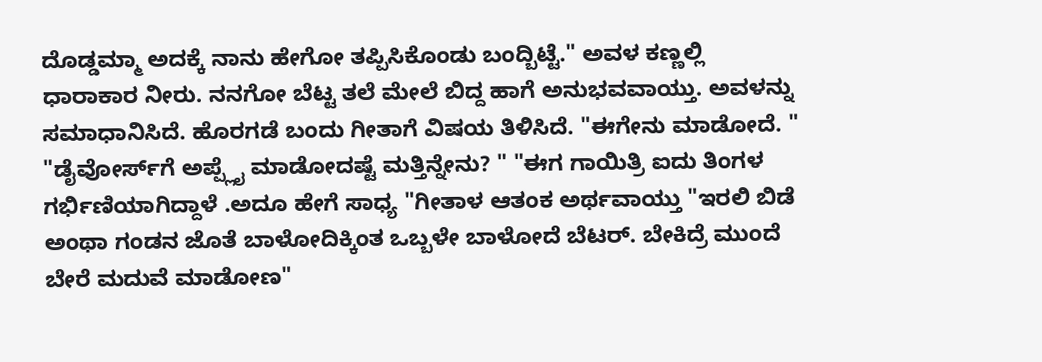ದೊಡ್ಡಮ್ಮಾ ಅದಕ್ಕೆ ನಾನು ಹೇಗೋ ತಪ್ಪಿಸಿಕೊಂಡು ಬಂದ್ಬಿಟ್ಟೆ." ಅವಳ ಕಣ್ಣಲ್ಲಿ ಧಾರಾಕಾರ ನೀರು. ನನಗೋ ಬೆಟ್ಟ ತಲೆ ಮೇಲೆ ಬಿದ್ದ ಹಾಗೆ ಅನುಭವವಾಯ್ತು. ಅವಳನ್ನು ಸಮಾಧಾನಿಸಿದೆ. ಹೊರಗಡೆ ಬಂದು ಗೀತಾಗೆ ವಿಷಯ ತಿಳಿಸಿದೆ. "ಈಗೇನು ಮಾಡೋದೆ. " "ಡೈವೋರ್ಸ್‌ಗೆ ಅಪ್ಪ್ಲೈ ಮಾಡೋದಷ್ಟೆ ಮತ್ತಿನ್ನೇನು? " "ಈಗ ಗಾಯಿತ್ರಿ ಐದು ತಿಂಗಳ ಗರ್ಭಿಣಿಯಾಗಿದ್ದಾಳೆ .ಅದೂ ಹೇಗೆ ಸಾಧ್ಯ "ಗೀತಾಳ ಆತಂಕ ಅರ್ಥವಾಯ್ತು "ಇರಲಿ ಬಿಡೆ ಅಂಥಾ ಗಂಡನ ಜೊತೆ ಬಾಳೋದಿಕ್ಕಿಂತ ಒಬ್ಬಳೇ ಬಾಳೋದೆ ಬೆಟರ್. ಬೇಕಿದ್ರೆ ಮುಂದೆ ಬೇರೆ ಮದುವೆ ಮಾಡೋಣ"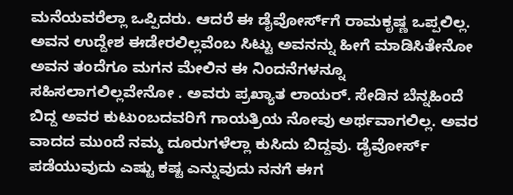ಮನೆಯವರೆಲ್ಲಾ ಒಪ್ಪಿದರು. ಆದರೆ ಈ ಡೈವೋರ್ಸ್‌ಗೆ ರಾಮಕೃಷ್ಣ ಒಪ್ಪಲಿಲ್ಲ. ಅವನ ಉದ್ದೇಶ ಈಡೇರಲಿಲ್ಲವೆಂಬ ಸಿಟ್ಟು ಅವನನ್ನು ಹೀಗೆ ಮಾಡಿಸಿತೇನೋ ಅವನ ತಂದೆಗೂ ಮಗನ ಮೇಲಿನ ಈ ನಿಂದನೆಗಳನ್ನೂ ಸಹಿಸಲಾಗಲಿಲ್ಲವೇನೋ . ಅವರು ಪ್ರಖ್ಯಾತ ಲಾಯರ್. ಸೇಡಿನ ಬೆನ್ನಹಿಂದೆ ಬಿದ್ದ ಅವರ ಕುಟುಂಬದವರಿಗೆ ಗಾಯತ್ರಿಯ ನೋವು ಅರ್ಥವಾಗಲಿಲ್ಲ. ಅವರ ವಾದದ ಮುಂದೆ ನಮ್ಮ ದೂರುಗಳೆಲ್ಲಾ ಕುಸಿದು ಬಿದ್ದವು. ಡೈವೋರ್ಸ್ ಪಡೆಯುವುದು ಎಷ್ಟು ಕಷ್ಟ ಎನ್ನುವುದು ನನಗೆ ಈಗ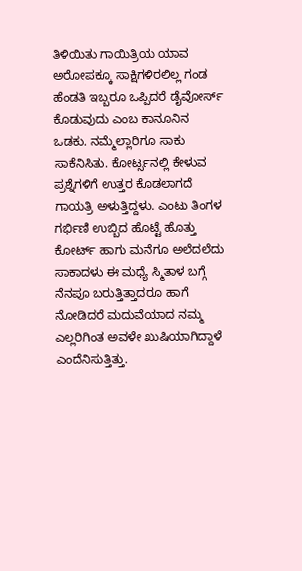ತಿಳಿಯಿತು ಗಾಯಿತ್ರಿಯ ಯಾವ ಅರೋಪಕ್ಕೂ ಸಾಕ್ಷಿಗಳಿರಲಿಲ್ಲ ಗಂಡ ಹೆಂಡತಿ ಇಬ್ಬರೂ ಒಪ್ಪಿದರೆ ಡೈವೋರ್ಸ್ ಕೊಡುವುದು ಎಂಬ ಕಾನೂನಿನ ಒಡಕು. ನಮ್ಮೆಲ್ಲಾರಿಗೂ ಸಾಕು ಸಾಕೆನಿಸಿತು. ಕೋರ್ಟ್ಸನಲ್ಲಿ ಕೇಳುವ ಪ್ರಶ್ನೆಗಳಿಗೆ ಉತ್ತರ ಕೊಡಲಾಗದೆ ಗಾಯತ್ರಿ ಅಳುತ್ತಿದ್ದಳು. ಎಂಟು ತಿಂಗಳ ಗರ್ಭಿಣಿ ಉಬ್ಬಿದ ಹೊಟ್ಟೆ ಹೊತ್ತು ಕೋರ್ಟ್ ಹಾಗು ಮನೆಗೂ ಅಲೆದಲೆದು ಸಾಕಾದಳು ಈ ಮಧ್ಯೆ ಸ್ಮಿತಾಳ ಬಗ್ಗೆ ನೆನಪೂ ಬರುತ್ತಿತ್ತಾದರೂ ಹಾಗೆ ನೋಡಿದರೆ ಮದುವೆಯಾದ ನಮ್ಮ ಎಲ್ಲರಿಗಿಂತ ಅವಳೇ ಖುಷಿಯಾಗಿದ್ದಾಳೆ ಎಂದೆನಿಸುತ್ತಿತ್ತು.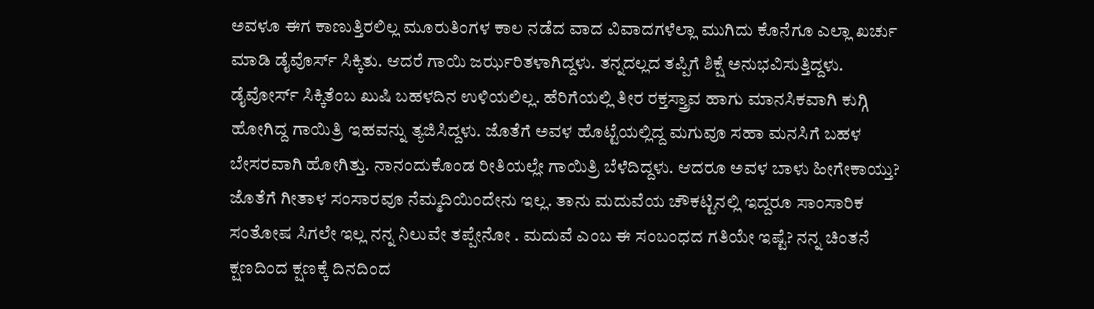ಅವಳೂ ಈಗ ಕಾಣುತ್ತಿರಲಿಲ್ಲ ಮೂರುತಿಂಗಳ ಕಾಲ ನಡೆದ ವಾದ ವಿವಾದಗಳೆಲ್ಲಾ ಮುಗಿದು ಕೊನೆಗೂ ಎಲ್ಲಾ ಖರ್ಚು ಮಾಡಿ ಡೈವೊರ್ಸ್ ಸಿಕ್ಕಿತು. ಆದರೆ ಗಾಯಿ ಜರ್ಝರಿತಳಾಗಿದ್ದಳು. ತನ್ನದಲ್ಲದ ತಪ್ಪಿಗೆ ಶಿಕ್ಷೆ ಅನುಭವಿಸುತ್ತಿದ್ದಳು. ಡೈವೋರ್ಸ್ ಸಿಕ್ಕಿತೆಂಬ ಖುಷಿ ಬಹಳದಿನ ಉಳಿಯಲಿಲ್ಲ. ಹೆರಿಗೆಯಲ್ಲಿ ತೀರ ರಕ್ತಸ್ತ್ರಾವ ಹಾಗು ಮಾನಸಿಕವಾಗಿ ಕುಗ್ಗಿ ಹೋಗಿದ್ದ ಗಾಯಿತ್ರಿ ಇಹವನ್ನು ತ್ಯಜಿಸಿದ್ದಳು. ಜೊತೆಗೆ ಅವಳ ಹೊಟ್ಟೆಯಲ್ಲಿದ್ದ ಮಗುವೂ ಸಹಾ ಮನಸಿಗೆ ಬಹಳ ಬೇಸರವಾಗಿ ಹೋಗಿತ್ತು. ನಾನಂದುಕೊಂಡ ರೀತಿಯಲ್ಲೇ ಗಾಯಿತ್ರಿ ಬೆಳೆದಿದ್ದಳು. ಆದರೂ ಅವಳ ಬಾಳು ಹೀಗೇಕಾಯ್ತು? ಜೊತೆಗೆ ಗೀತಾಳ ಸಂಸಾರವೂ ನೆಮ್ಮದಿಯಿಂದೇನು ಇಲ್ಲ. ತಾನು ಮದುವೆಯ ಚೌಕಟ್ಟಿನಲ್ಲಿ ಇದ್ದರೂ ಸಾಂಸಾರಿಕ ಸಂತೋಷ ಸಿಗಲೇ ಇಲ್ಲ ನನ್ನ ನಿಲುವೇ ತಪ್ಪೇನೋ . ಮದುವೆ ಎಂಬ ಈ ಸಂಬಂಧದ ಗತಿಯೇ ಇಷ್ಟೆ? ನನ್ನ ಚಿಂತನೆ ಕ್ಷಣದಿಂದ ಕ್ಷಣಕ್ಕೆ ದಿನದಿಂದ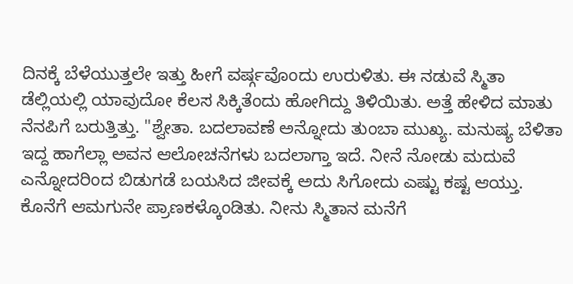ದಿನಕ್ಕೆ ಬೆಳೆಯುತ್ತಲೇ ಇತ್ತು ಹೀಗೆ ವರ್ಷ್ಗವೊಂದು ಉರುಳಿತು. ಈ ನಡುವೆ ಸ್ಮಿತಾ ಡೆಲ್ಲಿಯಲ್ಲಿ ಯಾವುದೋ ಕೆಲಸ ಸಿಕ್ಕಿತೆಂದು ಹೋಗಿದ್ದು ತಿಳಿಯಿತು. ಅತ್ತೆ ಹೇಳಿದ ಮಾತು ನೆನಪಿಗೆ ಬರುತ್ತಿತ್ತು. "ಶ್ವೇತಾ. ಬದಲಾವಣೆ ಅನ್ನೋದು ತುಂಬಾ ಮುಖ್ಯ. ಮನುಷ್ಯ ಬೆಳಿತಾ ಇದ್ದ ಹಾಗೆಲ್ಲಾ ಅವನ ಆಲೋಚನೆಗಳು ಬದಲಾಗ್ತಾ ಇದೆ. ನೀನೆ ನೋಡು ಮದುವೆ ಎನ್ನೋದರಿಂದ ಬಿಡುಗಡೆ ಬಯಸಿದ ಜೀವಕ್ಕೆ ಅದು ಸಿಗೋದು ಎಷ್ಟು ಕಷ್ಟ ಆಯ್ತು. ಕೊನೆಗೆ ಆಮಗುನೇ ಪ್ರಾಣಕಳ್ಕೊಂಡಿತು. ನೀನು ಸ್ಮಿತಾನ ಮನೆಗೆ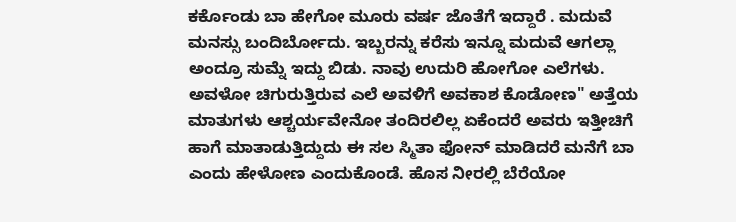ಕರ್ಕೊಂಡು ಬಾ ಹೇಗೋ ಮೂರು ವರ್ಷ ಜೊತೆಗೆ ಇದ್ದಾರೆ . ಮದುವೆ ಮನಸ್ಸು ಬಂದಿರ್ಬೋದು. ಇಬ್ಬರನ್ನು ಕರೆಸು ಇನ್ನೂ ಮದುವೆ ಆಗಲ್ಲಾ ಅಂದ್ರೂ ಸುಮ್ನೆ ಇದ್ದು ಬಿಡು. ನಾವು ಉದುರಿ ಹೋಗೋ ಎಲೆಗಳು. ಅವಳೋ ಚಿಗುರುತ್ತಿರುವ ಎಲೆ ಅವಳಿಗೆ ಅವಕಾಶ ಕೊಡೋಣ" ಅತ್ತೆಯ ಮಾತುಗಳು ಆಶ್ಚರ್ಯವೇನೋ ತಂದಿರಲಿಲ್ಲ ಏಕೆಂದರೆ ಅವರು ಇತ್ತೀಚಿಗೆ ಹಾಗೆ ಮಾತಾಡುತ್ತಿದ್ದುದು ಈ ಸಲ ಸ್ಮಿತಾ ಫೋನ್ ಮಾಡಿದರೆ ಮನೆಗೆ ಬಾ ಎಂದು ಹೇಳೋಣ ಎಂದುಕೊಂಡೆ. ಹೊಸ ನೀರಲ್ಲಿ ಬೆರೆಯೋ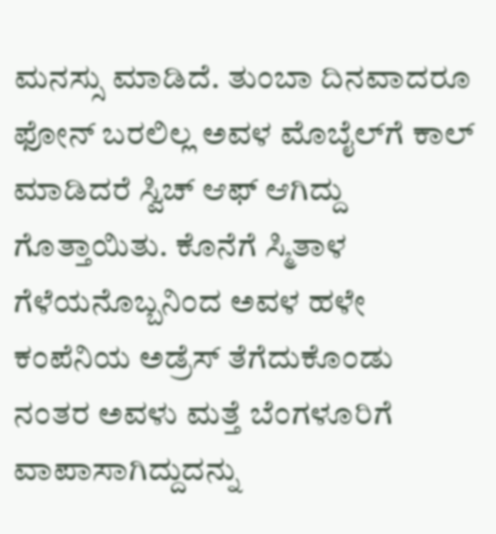ಮನಸ್ಸು ಮಾಡಿದೆ. ತುಂಬಾ ದಿನವಾದರೂ ಫೋನ್ ಬರಲಿಲ್ಲ ಅವಳ ಮೊಬೈಲ್‌ಗೆ ಕಾಲ್ ಮಾಡಿದರೆ ಸ್ವಿಚ್ ಆಫ್ ಆಗಿದ್ದು ಗೊತ್ತಾಯಿತು. ಕೊನೆಗೆ ಸ್ಮಿತಾಳ ಗೆಳೆಯನೊಬ್ಬನಿಂದ ಅವಳ ಹಳೇ ಕಂಪೆನಿಯ ಅಡ್ರೆಸ್ ತೆಗೆದುಕೊಂಡು ನಂತರ ಅವಳು ಮತ್ತೆ ಬೆಂಗಳೂರಿಗೆ ವಾಪಾಸಾಗಿದ್ದುದನ್ನು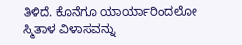ತಿಳಿದೆ. ಕೊನೆಗೂ ಯಾರ್ಯಾರಿಂದಲೋ ಸ್ಮಿತಾಳ ವಿಳಾಸವನ್ನು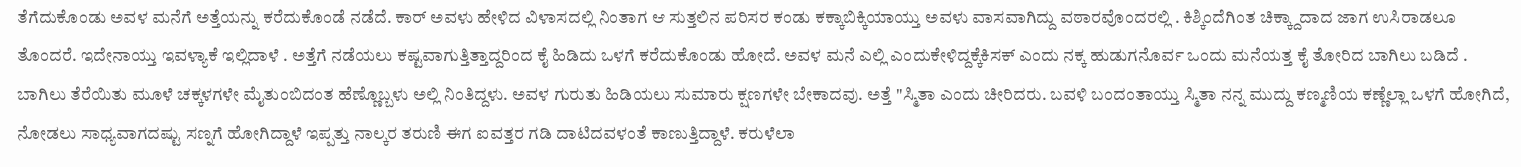ತೆಗೆದುಕೊಂಡು ಅವಳ ಮನೆಗೆ ಅತ್ತೆಯನ್ನು ಕರೆದುಕೊಂಡೆ ನಡೆದೆ. ಕಾರ್ ಅವಳು ಹೇಳಿದ ವಿಳಾಸದಲ್ಲಿ ನಿಂತಾಗ ಆ ಸುತ್ತಲಿನ ಪರಿಸರ ಕಂಡು ಕಕ್ಕಾಬಿಕ್ಕಿಯಾಯ್ತು ಅವಳು ವಾಸವಾಗಿದ್ದು ವಠಾರವೊಂದರಲ್ಲಿ . ಕಿಶ್ಕಿಂದೆಗಿಂತ ಚಿಕ್ಕ್ದಾದಾದ ಜಾಗ ಉಸಿರಾಡಲೂ ತೊಂದರೆ. ಇದೇನಾಯ್ತು ಇವಳ್ಯಾಕೆ ಇಲ್ಲಿದಾಳೆ . ಅತ್ತೆಗೆ ನಡೆಯಲು ಕಷ್ಟವಾಗುತ್ತಿತ್ತಾದ್ದರಿಂದ ಕೈ ಹಿಡಿದು ಒಳಗೆ ಕರೆದುಕೊಂಡು ಹೋದೆ. ಅವಳ ಮನೆ ಎಲ್ಲಿ ಎಂದುಕೇಳಿದ್ದಕ್ಕೆಕಿಸಕ್ ಎಂದು ನಕ್ಕ ಹುಡುಗನೊರ್ವ ಒಂದು ಮನೆಯತ್ತ ಕೈ ತೋರಿದ ಬಾಗಿಲು ಬಡಿದೆ . ಬಾಗಿಲು ತೆರೆಯಿತು ಮೂಳೆ ಚಕ್ಕಳಗಳೇ ಮೈತುಂಬಿದಂತ ಹೆಣ್ಣೊಬ್ಬಳು ಅಲ್ಲಿ ನಿಂತಿದ್ದಳು. ಅವಳ ಗುರುತು ಹಿಡಿಯಲು ಸುಮಾರು ಕ್ಷಣಗಳೇ ಬೇಕಾದವು. ಅತ್ತೆ "ಸ್ಮಿತಾ ಎಂದು ಚೀರಿದರು. ಬವಳಿ ಬಂದಂತಾಯ್ತು ಸ್ಮಿತಾ ನನ್ನ ಮುದ್ದು ಕಣ್ಮಣಿಯ ಕಣ್ಣೆಲ್ಲಾ ಒಳಗೆ ಹೋಗಿದೆ, ನೋಡಲು ಸಾಧ್ಯವಾಗದಷ್ಟು ಸಣ್ನಗೆ ಹೋಗಿದ್ದಾಳೆ ಇಪ್ಪತ್ತು ನಾಲ್ಕರ ತರುಣಿ ಈಗ ಐವತ್ತರ ಗಡಿ ದಾಟಿದವಳಂತೆ ಕಾಣುತ್ತಿದ್ದಾಳೆ. ಕರುಳೆಲಾ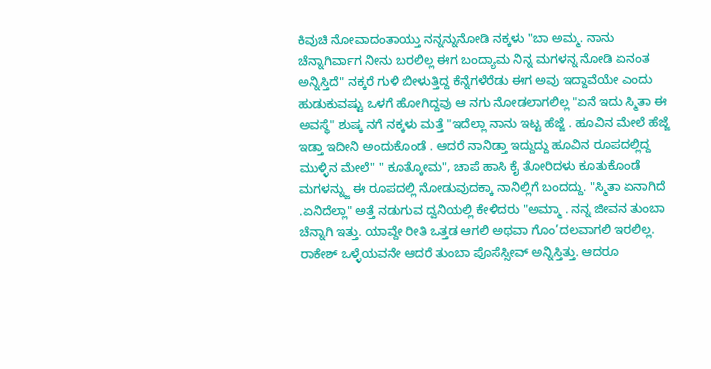ಕಿವುಚಿ ನೋವಾದಂತಾಯ್ತು ನನ್ನನ್ನುನೋಡಿ ನಕ್ಕಳು "ಬಾ ಅಮ್ಮ. ನಾನು ಚೆನ್ನಾಗಿರ್ವಾಗ ನೀನು ಬರಲಿಲ್ಲ ಈಗ ಬಂದ್ಯಾಮ ನಿನ್ನ ಮಗಳನ್ನ ನೋಡಿ ಏನಂತ ಅನ್ನಿಸ್ತಿದೆ" ನಕ್ಕರೆ ಗುಳಿ ಬೀಳುತ್ತಿದ್ದ ಕೆನ್ನೆಗಳೆರೆಡು ಈಗ ಅವು ಇದ್ದಾವೆಯೇ ಎಂದು ಹುಡುಕುವಷ್ಟು ಒಳಗೆ ಹೋಗಿದ್ದವು ಆ ನಗು ನೋಡಲಾಗಲಿಲ್ಲ "ಏನೆ ಇದು ಸ್ಮಿತಾ ಈ ಅವಸ್ಥೆ" ಶುಷ್ಕ ನಗೆ ನಕ್ಕಳು ಮತ್ತೆ "ಇದೆಲ್ಲಾ ನಾನು ಇಟ್ಟ ಹೆಜ್ಜೆ . ಹೂವಿನ ಮೇಲೆ ಹೆಜ್ಜೆ ಇಡ್ತಾ ಇದೀನಿ ಅಂದುಕೊಂಡೆ . ಆದರೆ ನಾನಿಡ್ತಾ ಇದ್ದುದ್ದು ಹೂವಿನ ರೂಪದಲ್ಲಿದ್ದ ಮುಳ್ಳಿನ ಮೇಲೆ" " ಕೂತ್ಕೋಮ", ಚಾಪೆ ಹಾಸಿ ಕೈ ತೋರಿದಳು ಕೂತುಕೊಂಡೆ ಮಗಳನ್ನ್ಜು ಈ ರೂಪದಲ್ಲಿ ನೋಡುವುದಕ್ಕಾ ನಾನಿಲ್ಲಿಗೆ ಬಂದದ್ದು. "ಸ್ಮಿತಾ ಏನಾಗಿದೆ .ಏನಿದೆಲ್ಲಾ" ಅತ್ತೆ ನಡುಗುವ ದ್ವನಿಯಲ್ಲಿ ಕೇಳಿದರು "ಅಮ್ಮಾ . ನನ್ನ ಜೀವನ ತುಂಬಾ ಚೆನ್ನಾಗಿ ಇತ್ತು. ಯಾವ್ದೇ ರೀತಿ ಒತ್ತಡ ಆಗಲಿ ಅಥವಾ ಗೊಂ’ದಲವಾಗಲಿ ಇರಲಿಲ್ಲ. ರಾಕೇಶ್ ಒಳ್ಳೆಯವನೇ ಆದರೆ ತುಂಬಾ ಪೊಸೆಸ್ಸೀವ್ ಅನ್ನಿಸ್ತಿತ್ತು. ಆದರೂ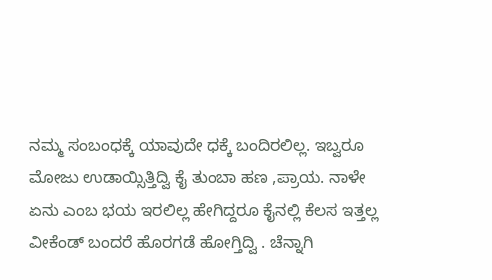ನಮ್ಮ ಸಂಬಂಧಕ್ಕೆ ಯಾವುದೇ ಧಕ್ಕೆ ಬಂದಿರಲಿಲ್ಲ. ಇಬ್ವರೂ ಮೋಜು ಉಡಾಯ್ಸಿತ್ತಿದ್ವಿ ಕೈ ತುಂಬಾ ಹಣ ,ಪ್ರಾಯ. ನಾಳೇ ಏನು ಎಂಬ ಭಯ ಇರಲಿಲ್ಲ ಹೇಗಿದ್ದರೂ ಕೈನಲ್ಲಿ ಕೆಲಸ ಇತ್ತಲ್ಲ ವೀಕೆಂಡ್ ಬಂದರೆ ಹೊರಗಡೆ ಹೋಗ್ತಿದ್ವಿ . ಚೆನ್ನಾಗಿ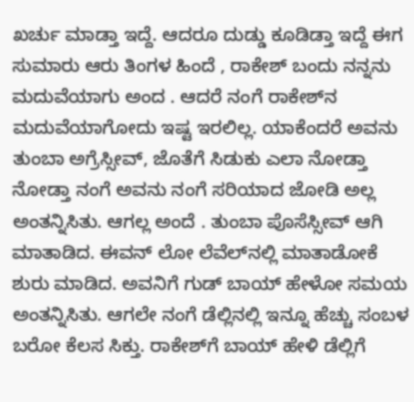ಖರ್ಚು ಮಾಡ್ತಾ ಇದ್ದೆ. ಆದರೂ ದುಡ್ಡು ಕೂಡಿಡ್ತಾ ಇದ್ದೆ ಈಗ ಸುಮಾರು ಆರು ತಿಂಗಳ ಹಿಂದೆ , ರಾಕೇಶ್ ಬಂದು ನನ್ನನು ಮದುವೆಯಾಗು ಅಂದ . ಆದರೆ ನಂಗೆ ರಾಕೇಶ್‍‌ನ ಮದುವೆಯಾಗೋದು ಇಷ್ಟ ಇರಲಿಲ್ಲ. ಯಾಕೆಂದರೆ ಅವನು ತುಂಬಾ ಅಗ್ರೆಸ್ಸೀವ್, ಜೊತೆಗೆ ಸಿಡುಕು ಎಲಾ ನೋಡ್ತಾ ನೋಡ್ತಾ ನಂಗೆ ಅವನು ನಂಗೆ ಸರಿಯಾದ ಜೋಡಿ ಅಲ್ಲ ಅಂತನ್ನಿಸಿತು. ಆಗಲ್ಲ ಅಂದೆ . ತುಂಬಾ ಪೊಸೆಸ್ಸೀವ್ ಆಗಿ ಮಾತಾಡಿದ. ಈವನ್ ಲೋ ಲೆವೆಲ್‌ನಲ್ಲಿ ಮಾತಾಡೋಕೆ ಶುರು ಮಾಡಿದ. ಅವನಿಗೆ ಗುಡ್ ಬಾಯ್ ಹೇಳೋ ಸಮಯ ಅಂತನ್ನಿಸಿತು. ಆಗಲೇ ನಂಗೆ ಡೆಲ್ಲಿನಲ್ಲಿ ಇನ್ನೂ ಹೆಚ್ಚು ಸಂಬಳ ಬರೋ ಕೆಲಸ ಸಿಕ್ತು. ರಾಕೇಶ್‌ಗೆ ಬಾಯ್ ಹೇಳಿ ಡೆಲ್ಲಿಗೆ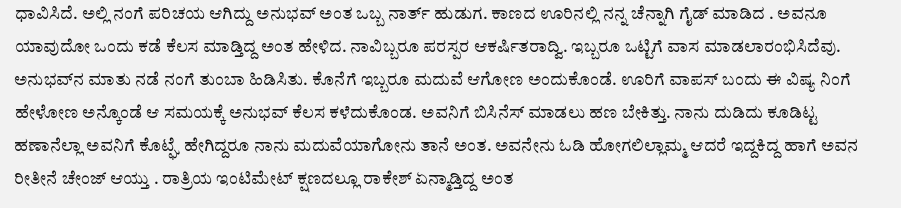ಧಾವಿಸಿದೆ. ಅಲ್ಲಿ ನಂಗೆ ಪರಿಚಯ ಆಗಿದ್ದು ಅನುಭವ್ ಅಂತ ಒಬ್ಬ ನಾರ್ತ್ ಹುಡುಗ. ಕಾಣದ ಊರಿನಲ್ಲಿ ನನ್ನ ಚೆನ್ನಾಗಿ ಗೈಡ್ ಮಾಡಿದ . ಅವನೂ ಯಾವುದೋ ಒಂದು ಕಡೆ ಕೆಲಸ ಮಾಡ್ತಿದ್ದ ಅಂತ ಹೇಳಿದ. ನಾವಿಬ್ಬರೂ ಪರಸ್ಪರ ಆಕರ್ಷಿತರಾದ್ವಿ. ಇಬ್ಬರೂ ಒಟ್ಟಿಗೆ ವಾಸ ಮಾಡಲಾರಂಭಿಸಿದೆವು. ಅನುಭವ್‌ನ ಮಾತು ನಡೆ ನಂಗೆ ತುಂಬಾ ಹಿಡಿಸಿತು. ಕೊನೆಗೆ ಇಬ್ಬರೂ ಮದುವೆ ಆಗೋಣ ಅಂದುಕೊಂಡೆ. ಊರಿಗೆ ವಾಪಸ್ ಬಂದು ಈ ವಿಷ್ಯ ನಿಂಗೆ ಹೇಳೋಣ ಅನ್ಕೊಂಡೆ ಆ ಸಮಯಕ್ಕೆ ಅನುಭವ್ ಕೆಲಸ ಕಳೆದುಕೊಂಡ. ಅವನಿಗೆ ಬಿಸಿನೆಸ್ ಮಾಡಲು ಹಣ ಬೇಕಿತ್ತು. ನಾನು ದುಡಿದು ಕೂಡಿಟ್ಟ ಹಣಾನೆಲ್ಲಾ ಅವನಿಗೆ ಕೊಟ್ಘೆ ಹೇಗಿದ್ದರೂ ನಾನು ಮದುವೆಯಾಗೋನು ತಾನೆ ಅಂತ. ಅವನೇನು ಓಡಿ ಹೋಗಲಿಲ್ಲಾಮ್ಮ ಆದರೆ ಇದ್ದಕಿದ್ದ ಹಾಗೆ ಅವನ ರೀತೀನೆ ಚೇಂಜ್ ಆಯ್ತು . ರಾತ್ರಿಯ ಇಂಟಿಮೇಟ್ ಕ್ಷಣದಲ್ಲೂ ರಾಕೇಶ್ ಏನ್ಮಾಡ್ತಿದ್ದ ಅಂತ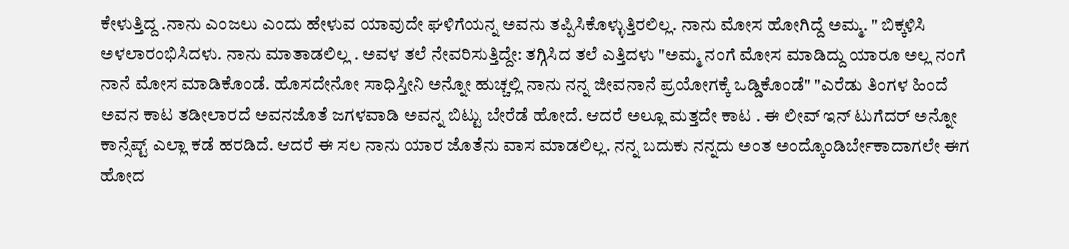ಕೇಳುತ್ತಿದ್ದ .ನಾನು ಎಂಜಲು ಎಂದು ಹೇಳುವ ಯಾವುದೇ ಘಳಿಗೆಯನ್ನ ಅವನು ತಪ್ಪಿಸಿಕೊಳ್ಳುತ್ತಿರಲಿಲ್ಲ. ನಾನು ಮೋಸ ಹೋಗಿದ್ದೆ ಅಮ್ಮ. " ಬಿಕ್ಕಳಿಸಿ ಅಳಲಾರಂಭಿಸಿದಳು. ನಾನು ಮಾತಾಡಲಿಲ್ಲ . ಅವಳ ತಲೆ ನೇವರಿಸುತ್ತಿದ್ದೇ: ತಗ್ಗಿಸಿದ ತಲೆ ಎತ್ತಿದಳು "ಅಮ್ಮ ನಂಗೆ ಮೋಸ ಮಾಡಿದ್ದು ಯಾರೂ ಅಲ್ಲ ನಂಗೆ ನಾನೆ ಮೋಸ ಮಾಡಿಕೊಂಡೆ. ಹೊಸದೇನೋ ಸಾಧಿಸ್ತೀನಿ ಅನ್ನೋ ಹುಚ್ಚಲ್ಲಿ ನಾನು ನನ್ನ ಜೀವನಾನೆ ಪ್ರಯೋಗಕ್ಕೆ ಒಡ್ಡಿಕೊಂಡೆ" "ಎರೆಡು ತಿಂಗಳ ಹಿಂದೆ ಅವನ ಕಾಟ ತಡೀಲಾರದೆ ಅವನಜೊತೆ ಜಗಳವಾಡಿ ಅವನ್ನ ಬಿಟ್ಟು ಬೇರೆಡೆ ಹೋದೆ. ಆದರೆ ಅಲ್ಲೂ ಮತ್ತದೇ ಕಾಟ . ಈ ಲೀವ್ ಇನ್ ಟುಗೆದರ್ ಅನ್ನೋ ಕಾನ್ಸೆಪ್ಟ್ ಎಲ್ಲಾ ಕಡೆ ಹರಡಿದೆ. ಆದರೆ ಈ ಸಲ ನಾನು ಯಾರ ಜೊತೆನು ವಾಸ ಮಾಡಲಿಲ್ಲ. ನನ್ನ ಬದುಕು ನನ್ನದು ಅಂತ ಅಂದ್ಕೊಂಡಿರ್ಬೇಕಾದಾಗಲೇ ಈಗ ಹೋದ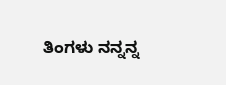ತಿಂಗಳು ನನ್ನನ್ನ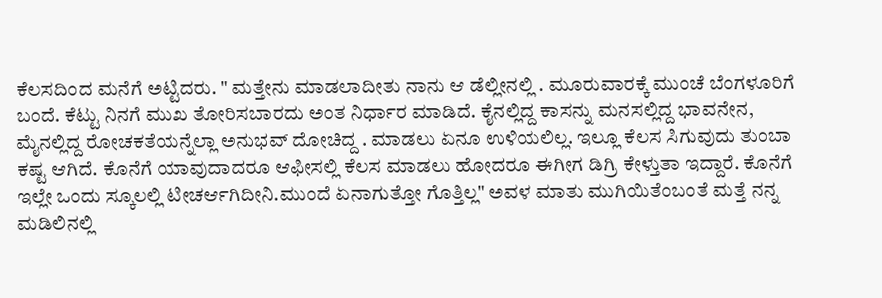ಕೆಲಸದಿಂದ ಮನೆಗೆ ಅಟ್ಟಿದರು. " ಮತ್ತೇನು ಮಾಡಲಾದೀತು ನಾನು ಆ ಡೆಲ್ಲೀನಲ್ಲಿ . ಮೂರುವಾರಕ್ಕೆ ಮುಂಚೆ ಬೆಂಗಳೂರಿಗೆ ಬಂದೆ. ಕೆಟ್ಟು ನಿನಗೆ ಮುಖ ತೋರಿಸಬಾರದು ಅಂತ ನಿರ್ಧಾರ ಮಾಡಿದೆ. ಕೈನಲ್ಲಿದ್ದ ಕಾಸನ್ನು ಮನಸಲ್ಲಿದ್ದ ಭಾವನೇನ, ಮೈನಲ್ಲಿದ್ದ ರೋಚಕತೆಯನ್ನೆಲ್ಲಾ ಅನುಭವ್ ದೋಚಿದ್ದ . ಮಾಡಲು ಏನೂ ಉಳಿಯಲಿಲ್ಲ. ಇಲ್ಲೂ ಕೆಲಸ ಸಿಗುವುದು ತುಂಬಾ ಕಷ್ಟ ಆಗಿದೆ. ಕೊನೆಗೆ ಯಾವುದಾದರೂ ಆಫೀಸಲ್ಲಿ ಕೆಲಸ ಮಾಡಲು ಹೋದರೂ ಈಗೀಗ ಡಿಗ್ರಿ ಕೇಳ್ತುತಾ ಇದ್ದಾರೆ. ಕೊನೆಗೆ ಇಲ್ಲೇ ಒಂದು ಸ್ಕೂಲಲ್ಲಿ ಟೀಚರ್ಆಗಿದೀನಿ.ಮುಂದೆ ಏನಾಗುತ್ತೋ ಗೊತ್ತಿಲ್ಲ" ಅವಳ ಮಾತು ಮುಗಿಯಿತೆಂಬಂತೆ ಮತ್ತೆ ನನ್ನ ಮಡಿಲಿನಲ್ಲಿ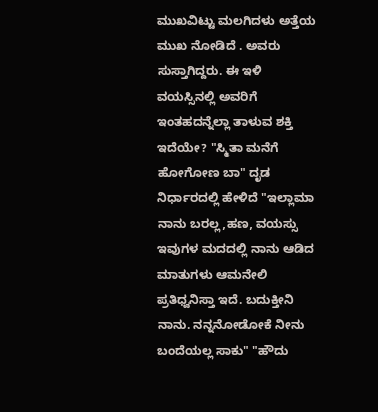ಮುಖವಿಟ್ಟು ಮಲಗಿದಳು ಅತ್ತೆಯ ಮುಖ ನೋಡಿದೆ . ಅವರು ಸುಸ್ತಾಗಿದ್ದರು. ಈ ಇಳಿ ವಯಸ್ಸಿನಲ್ಲಿ ಅವರಿಗೆ ಇಂತಹದನ್ನೆಲ್ಲಾ ತಾಳುವ ಶಕ್ತಿ ಇದೆಯೇ? "ಸ್ಮಿತಾ ಮನೆಗೆ ಹೋಗೋಣ ಬಾ" ದೃಡ ನಿರ್ಧಾರದಲ್ಲಿ ಹೇಳಿದೆ "ಇಲ್ಲಾಮಾ ನಾನು ಬರಲ್ಲ,ಹಣ, ವಯಸ್ಸು ಇವುಗಳ ಮದದಲ್ಲಿ ನಾನು ಆಡಿದ ಮಾತುಗಳು ಆಮನೇಲಿ ಪ್ರತಿಧ್ವನಿಸ್ತಾ ಇದೆ. ಬದುಕ್ತೀನಿ ನಾನು. ನನ್ನನೋಡೋಕೆ ನೀನು ಬಂದೆಯಲ್ಲ ಸಾಕು" "ಹೌದು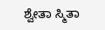ಶ್ವೇತಾ ಸ್ಮಿತಾ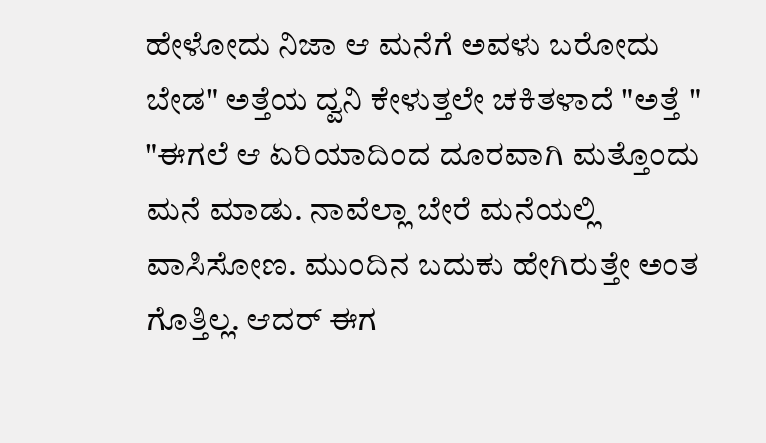ಹೇಳೋದು ನಿಜಾ ಆ ಮನೆಗೆ ಅವಳು ಬರೋದು ಬೇಡ" ಅತ್ತೆಯ ದ್ವನಿ ಕೇಳುತ್ತಲೇ ಚಕಿತಳಾದೆ "ಅತ್ತೆ " "ಈಗಲೆ ಆ ಏರಿಯಾದಿಂದ ದೂರವಾಗಿ ಮತ್ತೊಂದು ಮನೆ ಮಾಡು. ನಾವೆಲ್ಲಾ ಬೇರೆ ಮನೆಯಲ್ಲಿ ವಾಸಿಸೋಣ. ಮುಂದಿನ ಬದುಕು ಹೇಗಿರುತ್ತೇ ಅಂತ ಗೊತ್ತಿಲ್ಲ. ಆದರ್ ಈಗ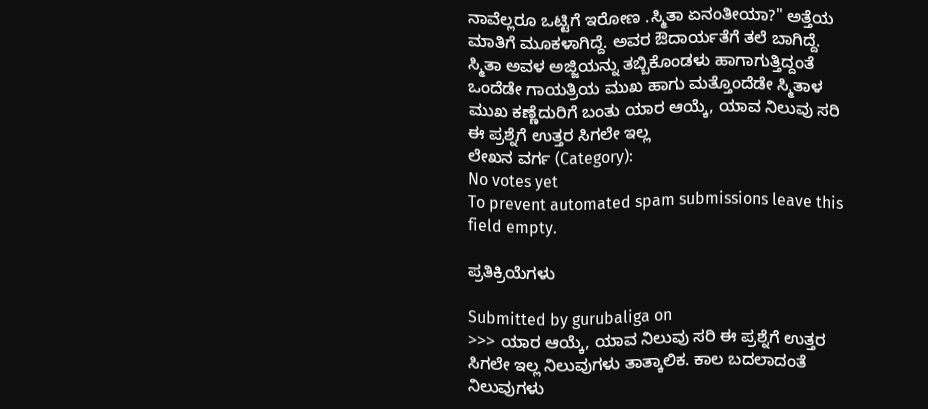ನಾವೆಲ್ಲರೂ ಒಟ್ಟಿಗೆ ಇರೋಣ .ಸ್ಮಿತಾ ಏನಂತೀಯಾ?" ಅತ್ತೆಯ ಮಾತಿಗೆ ಮೂಕಳಾಗಿದ್ದೆ. ಅವರ ಔದಾರ್ಯತೆಗೆ ತಲೆ ಬಾಗಿದ್ದೆ. ಸ್ಮಿತಾ ಅವಳ ಅಜ್ಜಿಯನ್ನು ತಬ್ಬಿಕೊಂಡಳು ಹಾಗಾಗುತ್ತಿದ್ದಂತೆ ಒಂದೆಡೇ ಗಾಯತ್ರಿಯ ಮುಖ ಹಾಗು ಮತ್ತೊಂದೆಡೇ ಸ್ಮಿತಾಳ ಮುಖ ಕಣ್ಣೆದುರಿಗೆ ಬಂತು ಯಾರ ಆಯ್ಕೆ, ಯಾವ ನಿಲುವು ಸರಿ ಈ ಪ್ರಶ್ನೆಗೆ ಉತ್ತರ ಸಿಗಲೇ ಇಲ್ಲ
ಲೇಖನ ವರ್ಗ (Category):
No votes yet
To prevent automated spam submissions leave this field empty.

ಪ್ರತಿಕ್ರಿಯೆಗಳು

Submitted by gurubaliga on
>>> ಯಾರ ಆಯ್ಕೆ, ಯಾವ ನಿಲುವು ಸರಿ ಈ ಪ್ರಶ್ನೆಗೆ ಉತ್ತರ ಸಿಗಲೇ ಇಲ್ಲ ನಿಲುವುಗಳು ತಾತ್ಕಾಲಿಕ. ಕಾಲ ಬದಲಾದಂತೆ ನಿಲುವುಗಳು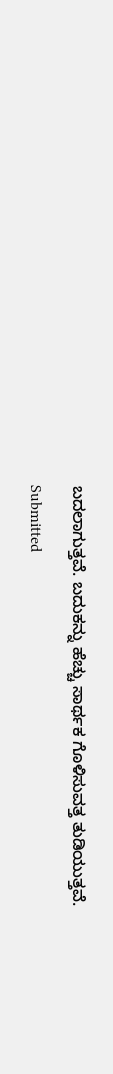ಬದಲಾಗುತ್ತವೆ. ಬದುಕನ್ನು ಹೆಚ್ಚು ಸಾರ್ಥಕ ಗೊಳಿಸುವತ್ತ ತುಡಿಯುತ್ತವೆ.

Submitted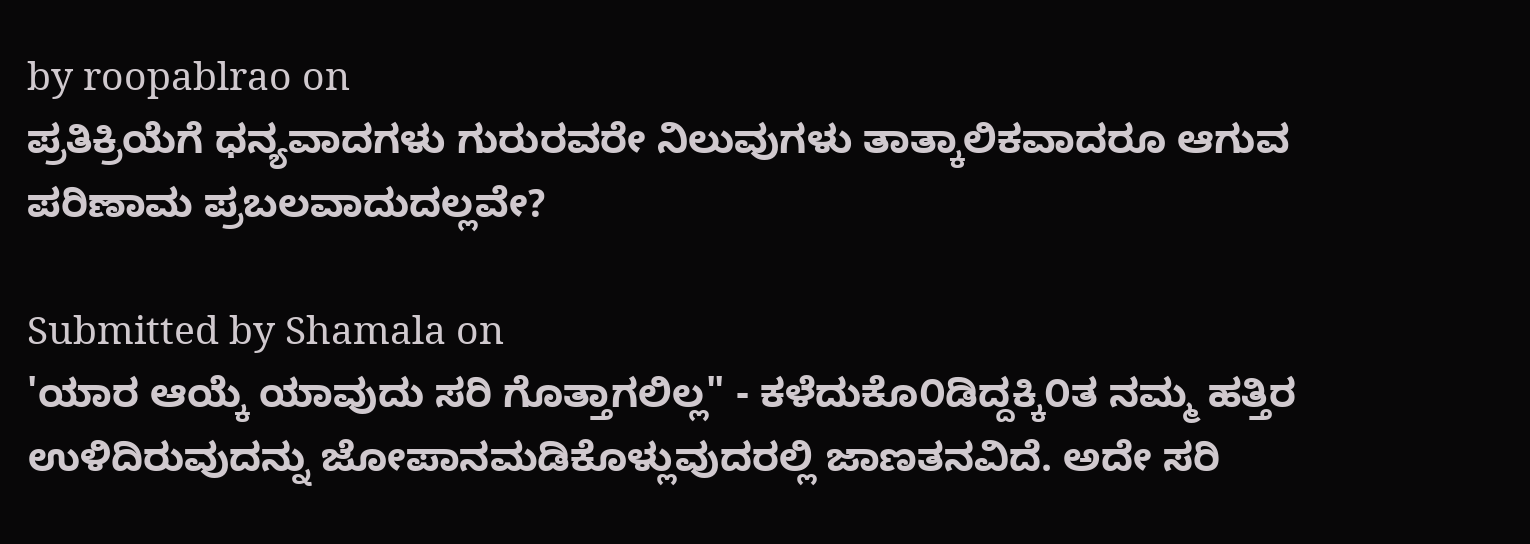by roopablrao on
ಪ್ರತಿಕ್ರಿಯೆಗೆ ಧನ್ಯವಾದಗಳು ಗುರುರವರೇ ನಿಲುವುಗಳು ತಾತ್ಕಾಲಿಕವಾದರೂ ಆಗುವ ಪರಿಣಾಮ ಪ್ರಬಲವಾದುದಲ್ಲವೇ?

Submitted by Shamala on
'ಯಾರ ಆಯ್ಕೆ ಯಾವುದು ಸರಿ ಗೊತ್ತಾಗಲಿಲ್ಲ" - ಕಳೆದುಕೊ೦ಡಿದ್ದಕ್ಕಿ೦ತ ನಮ್ಮ ಹತ್ತಿರ ಉಳಿದಿರುವುದನ್ನು ಜೋಪಾನಮಡಿಕೊಳ್ಲುವುದರಲ್ಲಿ ಜಾಣತನವಿದೆ. ಅದೇ ಸರಿ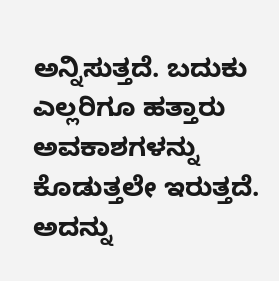ಅನ್ನಿಸುತ್ತದೆ. ಬದುಕು ಎಲ್ಲರಿಗೂ ಹತ್ತಾರು ಅವಕಾಶಗಳನ್ನು ಕೊಡುತ್ತಲೇ ಇರುತ್ತದೆ. ಅದನ್ನು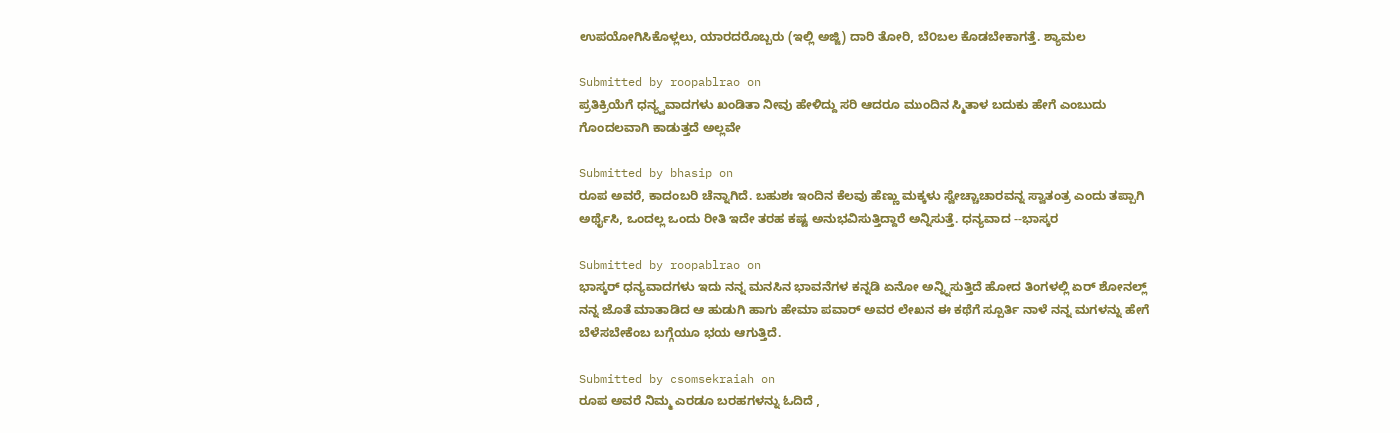ಉಪಯೋಗಿಸಿಕೊಳ್ಲಲು, ಯಾರದರೊಬ್ಬರು (ಇಲ್ಲಿ ಅಜ್ಜಿ) ದಾರಿ ತೋರಿ, ಬೆ೦ಬಲ ಕೊಡಬೇಕಾಗತ್ತೆ. ಶ್ಯಾಮಲ

Submitted by roopablrao on
ಪ್ರತಿಕ್ರಿಯೆಗೆ ಧನ್ಯ್ವವಾದಗಳು ಖಂಡಿತಾ ನೀವು ಹೇಳಿದ್ದು ಸರಿ ಆದರೂ ಮುಂದಿನ ಸ್ಮಿತಾಳ ಬದುಕು ಹೇಗೆ ಎಂಬುದು ಗೊಂದಲವಾಗಿ ಕಾಡುತ್ತದೆ ಅಲ್ಲವೇ

Submitted by bhasip on
ರೂಪ ಅವರೆ, ಕಾದಂಬರಿ ಚೆನ್ನಾಗಿದೆ. ಬಹುಶಃ ಇಂದಿನ ಕೆಲವು ಹೆಣ್ಣು ಮಕ್ಕಳು ಸ್ವೇಚ್ಚಾಚಾರವನ್ನ ಸ್ವಾತಂತ್ರ ಎಂದು ತಪ್ಪಾಗಿ ಅರ್ಥೈಸಿ, ಒಂದಲ್ಲ ಒಂದು ರೀತಿ ಇದೇ ತರಹ ಕಷ್ಟ ಅನುಭವಿಸುತ್ತಿದ್ದಾರೆ ಅನ್ನಿಸುತ್ತೆ. ಧನ್ಯವಾದ --ಭಾಸ್ಕರ

Submitted by roopablrao on
ಭಾಸ್ಕರ್ ಧನ್ಯವಾದಗಳು ಇದು ನನ್ನ ಮನಸಿನ ಭಾವನೆಗಳ ಕನ್ನಡಿ ಏನೋ ಅನ್ನ್ನಿಸುತ್ತಿದೆ ಹೋದ ತಿಂಗಳಲ್ಲಿ ಏರ್ ಶೋನಲ್ಲ್ ನನ್ನ ಜೊತೆ ಮಾತಾಡಿದ ಆ ಹುಡುಗಿ ಹಾಗು ಹೇಮಾ ಪವಾರ್ ಅವರ ಲೇಖನ ಈ ಕಥೆಗೆ ಸ್ಪೂರ್ತಿ ನಾಳೆ ನನ್ನ ಮಗಳನ್ನು ಹೇಗೆ ಬೆಳೆಸಬೇಕೆಂಬ ಬಗ್ಗೆಯೂ ಭಯ ಆಗುತ್ತಿದೆ.

Submitted by csomsekraiah on
ರೂಪ ಅವರೆ ನಿಮ್ಮ ಎರಡೂ ಬರಹಗಳನ್ನು ಓದಿದೆ ,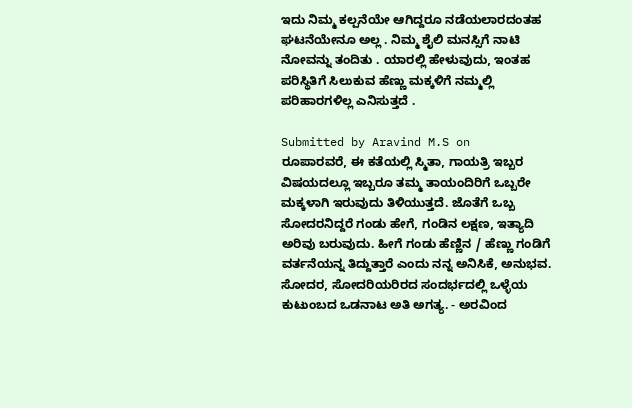ಇದು ನಿಮ್ಮ ಕಲ್ಪನೆಯೇ ಆಗಿದ್ದರೂ ನಡೆಯಲಾರದಂತಹ ಘಟನೆಯೇನೂ ಅಲ್ಲ . ನಿಮ್ಮ ಶೈಲಿ ಮನಸ್ಸಿಗೆ ನಾಟಿ ನೋವನ್ನು ತಂದಿತು . ಯಾರಲ್ಲಿ ಹೇಳುವುದು, ಇಂತಹ ಪರಿಸ್ಥಿತಿಗೆ ಸಿಲುಕುವ ಹೆಣ್ಣು ಮಕ್ಕಳಿಗೆ ನಮ್ಮಲ್ಲಿ ಪರಿಹಾರಗಳಿಲ್ಲ ಎನಿಸುತ್ತದೆ .

Submitted by Aravind M.S on
ರೂಪಾರವರೆ, ಈ ಕತೆಯಲ್ಲಿ ಸ್ಮಿತಾ, ಗಾಯತ್ರಿ ಇಬ್ಬರ ವಿಷಯದಲ್ಲೂ ಇಬ್ಬರೂ ತಮ್ಮ ತಾಯಂದಿರಿಗೆ ಒಬ್ಬರೇ ಮಕ್ಕಳಾಗಿ ಇರುವುದು ತಿಳಿಯುತ್ತದೆ. ಜೊತೆಗೆ ಒಬ್ಬ ಸೋದರನಿದ್ದರೆ ಗಂಡು ಹೇಗೆ, ಗಂಡಿನ ಲಕ್ಷಣ, ಇತ್ಯಾದಿ ಅರಿವು ಬರುವುದು. ಹೀಗೆ ಗಂಡು ಹೆಣ್ಣಿನ / ಹೆಣ್ಣು ಗಂಡಿಗೆ ವರ್ತನೆಯನ್ನ ತಿದ್ದುತ್ತಾರೆ ಎಂದು ನನ್ನ ಅನಿಸಿಕೆ, ಅನುಭವ. ಸೋದರ, ಸೋದರಿಯರಿರದ ಸಂದರ್ಭದಲ್ಲಿ ಒಳ್ಳೆಯ ಕುಟುಂಬದ ಒಡನಾಟ ಅತಿ ಅಗತ್ಯ. - ಅರವಿಂದ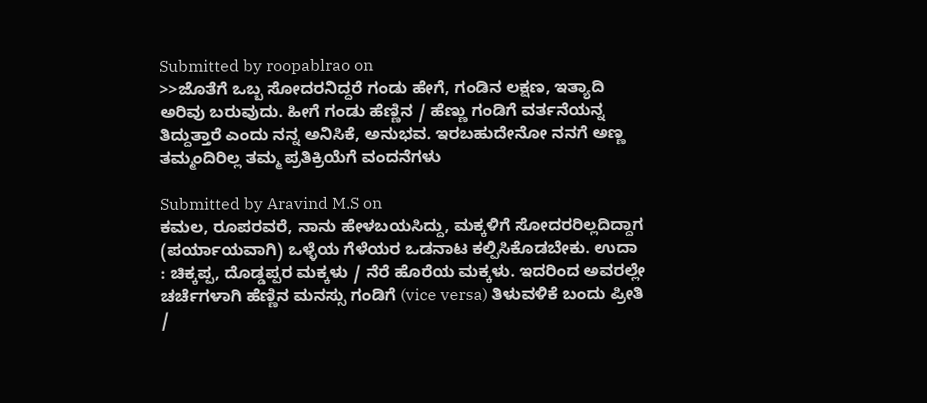Submitted by roopablrao on
>>ಜೊತೆಗೆ ಒಬ್ಬ ಸೋದರನಿದ್ದರೆ ಗಂಡು ಹೇಗೆ, ಗಂಡಿನ ಲಕ್ಷಣ, ಇತ್ಯಾದಿ ಅರಿವು ಬರುವುದು. ಹೀಗೆ ಗಂಡು ಹೆಣ್ಣಿನ / ಹೆಣ್ಣು ಗಂಡಿಗೆ ವರ್ತನೆಯನ್ನ ತಿದ್ದುತ್ತಾರೆ ಎಂದು ನನ್ನ ಅನಿಸಿಕೆ, ಅನುಭವ. ಇರಬಹುದೇನೋ ನನಗೆ ಅಣ್ಣ ತಮ್ಮಂದಿರಿಲ್ಲ ತಮ್ಮ ಪ್ರತಿಕ್ರಿಯೆಗೆ ವಂದನೆಗಳು

Submitted by Aravind M.S on
ಕಮಲ, ರೂಪರವರೆ, ನಾನು ಹೇಳಬಯಸಿದ್ದು, ಮಕ್ಕಳಿಗೆ ಸೋದರರಿಲ್ಲದಿದ್ದಾಗ (ಪರ್ಯಾಯವಾಗಿ) ಒಳ್ಳೆಯ ಗೆಳೆಯರ ಒಡನಾಟ ಕಲ್ಪಿಸಿಕೊಡಬೇಕು. ಉದಾ : ಚಿಕ್ಕಪ್ಪ, ದೊಡ್ಡಪ್ಪರ ಮಕ್ಕಳು / ನೆರೆ ಹೊರೆಯ ಮಕ್ಕಳು. ಇದರಿಂದ ಅವರಲ್ಲೇ ಚರ್ಚೆಗಳಾಗಿ ಹೆಣ್ಣಿನ ಮನಸ್ಸು ಗಂಡಿಗೆ (vice versa) ತಿಳುವಳಿಕೆ ಬಂದು ಪ್ರೀತಿ /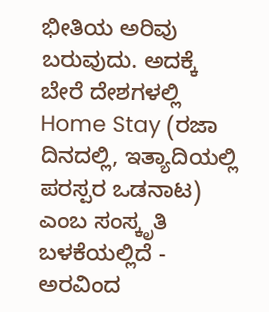ಭೀತಿಯ ಅರಿವು ಬರುವುದು. ಅದಕ್ಕೆ ಬೇರೆ ದೇಶಗಳಲ್ಲಿ Home Stay (ರಜಾ ದಿನದಲ್ಲಿ, ಇತ್ಯಾದಿಯಲ್ಲಿ ಪರಸ್ಪರ ಒಡನಾಟ) ಎಂಬ ಸಂಸ್ಕೃತಿ ಬಳಕೆಯಲ್ಲಿದೆ - ಅರವಿಂದ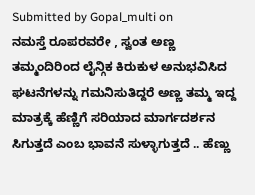Submitted by Gopal_multi on
ನಮಸ್ತೆ ರೂಪರವರೇ , ಸ್ವಂತ ಅಣ್ಣ ತಮ್ಮಂದಿರಿಂದ ಲೈನ್ಗಿಕ ಕಿರುಕುಳ ಅನುಭವಿಸಿದ ಘಟನೆಗಳನ್ನು ಗಮನಿಸುತಿದ್ದರೆ ಅಣ್ಣ ತಮ್ಮ ಇದ್ದ ಮಾತ್ರಕ್ಕೆ ಹೆಣ್ಣಿಗೆ ಸರಿಯಾದ ಮಾರ್ಗದರ್ಶನ ಸಿಗುತ್ತದೆ ಎಂಬ ಭಾವನೆ ಸುಳ್ಳಾಗುತ್ತದೆ .. ಹೆಣ್ಣು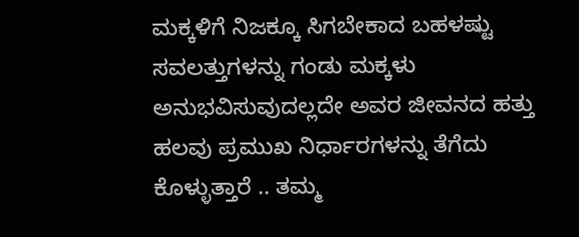ಮಕ್ಕಳಿಗೆ ನಿಜಕ್ಕೂ ಸಿಗಬೇಕಾದ ಬಹಳಷ್ಟು ಸವಲತ್ತುಗಳನ್ನು ಗಂಡು ಮಕ್ಕಳು ಅನುಭವಿಸುವುದಲ್ಲದೇ ಅವರ ಜೀವನದ ಹತ್ತು ಹಲವು ಪ್ರಮುಖ ನಿರ್ಧಾರಗಳನ್ನು ತೆಗೆದು ಕೊಳ್ಳುತ್ತಾರೆ .. ತಮ್ಮ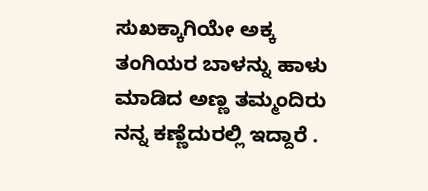ಸುಖಕ್ಕಾಗಿಯೇ ಅಕ್ಕ ತಂಗಿಯರ ಬಾಳನ್ನು ಹಾಳು ಮಾಡಿದ ಅಣ್ಣ ತಮ್ಮಂದಿರು ನನ್ನ ಕಣ್ಣೆದುರಲ್ಲಿ ಇದ್ದಾರೆ .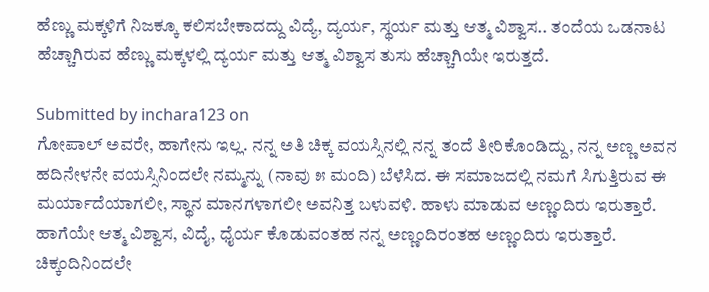ಹೆಣ್ಣು ಮಕ್ಕಳಿಗೆ ನಿಜಕ್ಕೂ ಕಲಿಸಬೇಕಾದದ್ದು ವಿದ್ಯೆ, ದ್ಯರ್ಯ, ಸ್ಥರ್ಯ ಮತ್ತು ಆತ್ಮ ವಿಶ್ವಾಸ.. ತಂದೆಯ ಒಡನಾಟ ಹೆಚ್ಚಾಗಿರುವ ಹೆಣ್ಣು ಮಕ್ಕಳಲ್ಲಿ ದ್ಯರ್ಯ ಮತ್ತು ಆತ್ಮ ವಿಶ್ವಾಸ ತುಸು ಹೆಚ್ಚಾಗಿಯೇ ಇರುತ್ತದೆ.

Submitted by inchara123 on
ಗೋಪಾಲ್ ಅವರೇ, ಹಾಗೇನು ಇಲ್ಲ. ನನ್ನ ಅತಿ ಚಿಕ್ಕ ವಯಸ್ಸಿನಲ್ಲಿ ನನ್ನ ತಂದೆ ತೀರಿಕೊಂಡಿದ್ದು, ನನ್ನ ಅಣ್ಣ ಅವನ ಹದಿನೇಳನೇ ವಯಸ್ಸಿನಿಂದಲೇ ನಮ್ಮನ್ನು (ನಾವು ೫ ಮಂದಿ) ಬೆಳೆಸಿದ. ಈ ಸಮಾಜದಲ್ಲಿ ನಮಗೆ ಸಿಗುತ್ತಿರುವ ಈ ಮರ್ಯಾದೆಯಾಗಲೀ, ಸ್ಥಾನ ಮಾನಗಳಾಗಲೀ ಅವನಿತ್ತ ಬಳುವಳಿ. ಹಾಳು ಮಾಡುವ ಅಣ್ಣಂದಿರು ಇರುತ್ತಾರೆ. ಹಾಗೆಯೇ ಆತ್ಮ ವಿಶ್ವಾಸ, ವಿದೈ, ಧೈರ್ಯ ಕೊಡುವಂತಹ ನನ್ನ ಅಣ್ಣಂದಿರಂತಹ ಅಣ್ಣಂದಿರು ಇರುತ್ತಾರೆ. ಚಿಕ್ಕಂದಿನಿಂದಲೇ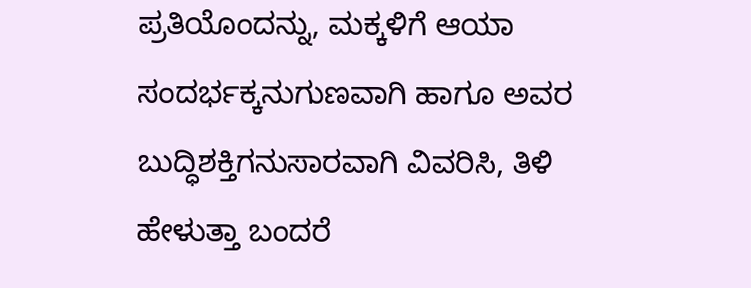ಪ್ರತಿಯೊಂದನ್ನು, ಮಕ್ಕಳಿಗೆ ಆಯಾ ಸಂದರ್ಭಕ್ಕನುಗುಣವಾಗಿ ಹಾಗೂ ಅವರ ಬುದ್ಧಿಶಕ್ತಿಗನುಸಾರವಾಗಿ ವಿವರಿಸಿ, ತಿಳಿ ಹೇಳುತ್ತಾ ಬಂದರೆ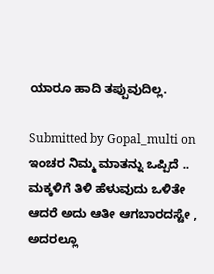ಯಾರೂ ಹಾದಿ ತಪ್ಪುವುದಿಲ್ಲ.

Submitted by Gopal_multi on
ಇಂಚರ ನಿಮ್ಮ ಮಾತನ್ನು ಒಪ್ಪಿದೆ .. ಮಕ್ಕಳಿಗೆ ತಿಳಿ ಹೆಳುವುದು ಒಳಿತೇ ಆದರೆ ಅದು ಆತೀ ಆಗಬಾರದಸ್ಟೇ , ಅದರಲ್ಲೂ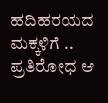ಹದಿಹರಯದ ಮಕ್ಕಳಿಗೆ .. ಪ್ರತಿರೋಧ ಆ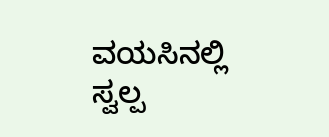ವಯಸಿನಲ್ಲಿ ಸ್ವಲ್ಪ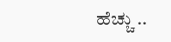ಹೆಚ್ಚು ..